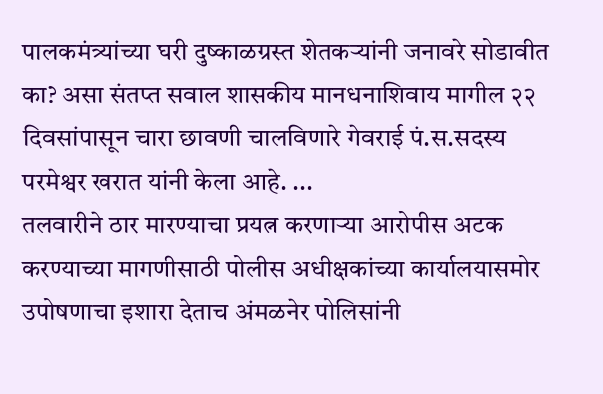पालकमंत्र्यांच्या घरी दुष्काळग्रस्त शेतकऱ्यांनी जनावरे सोडावीत का? असा संतप्त सवाल शासकीय मानधनाशिवाय मागील २२ दिवसांपासून चारा छावणी चालविणारे गेवराई पं.स.सदस्य परमेश्वर खरात यांनी केला आहे. ...
तलवारीने ठार मारण्याचा प्रयत्न करणाऱ्या आरोपीस अटक करण्याच्या मागणीसाठी पोलीस अधीक्षकांच्या कार्यालयासमोर उपोषणाचा इशारा देताच अंमळनेर पोलिसांनी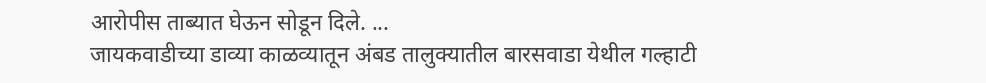आरोपीस ताब्यात घेऊन सोडून दिले. ...
जायकवाडीच्या डाव्या काळव्यातून अंबड तालुक्यातील बारसवाडा येथील गल्हाटी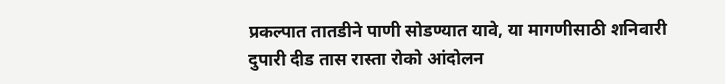प्रकल्पात तातडीने पाणी सोडण्यात यावे, या मागणीसाठी शनिवारी दुपारी दीड तास रास्ता रोको आंदोलन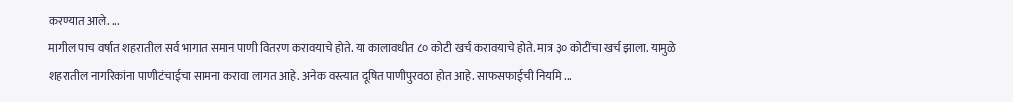करण्यात आले. ...
मागील पाच वर्षात शहरातील सर्व भागात समान पाणी वितरण करावयाचे होते. या कालावधीत ८० कोटी खर्च करावयाचे होते. मात्र ३० कोटींचा खर्च झाला. यामुळे शहरातील नागरिकांना पाणीटंचाईचा सामना करावा लागत आहे. अनेक वस्त्यात दूषित पाणीपुरवठा होत आहे. साफसफाईची नियमि ...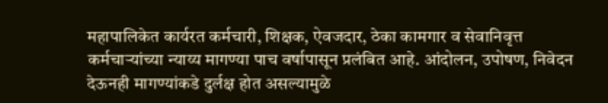महापालिकेत कार्यरत कर्मचारी, शिक्षक, ऐवजदार, ठेका कामगार व सेवानिवृत्त कर्मचाऱ्यांच्या न्याय्य मागण्या पाच वर्षापासून प्रलंबित आहे. आंदोलन, उपोषण, निवेदन देऊनही मागण्यांकडे दुर्लक्ष होत असल्यामुळे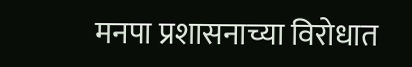मनपा प्रशासनाच्या विरोधात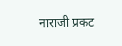नाराजी प्रकट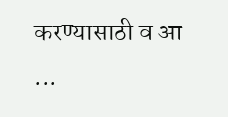करण्यासाठी व आ ...